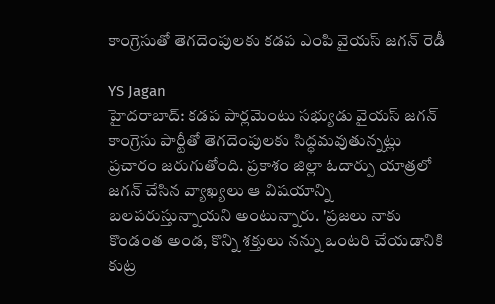కాంగ్రెసుతో తెగదెంపులకు కడప ఎంపి వైయస్ జగన్ రెడీ

YS Jagan
హైదరాబాద్: కడప పార్లమెంటు సభ్యుడు వైయస్ జగన్ కాంగ్రెసు పార్టీతో తెగదెంపులకు సిద్ధమవుతున్నట్లు ప్రచారం జరుగుతోంది. ప్రకాశం జిల్లా ఓదార్పు యాత్రలో జగన్ చేసిన వ్యాఖ్యలు ఆ విషయాన్ని బలపరుస్తున్నాయని అంటున్నారు. 'ప్రజలు నాకు కొండంత అండ, కొన్ని శక్తులు నన్ను ఒంటరి చేయడానికి కుట్ర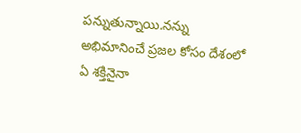పన్నుతున్నాయి.నన్ను అభిమానించే ప్రజల కోసం దేశంలో ఏ శక్తినైనా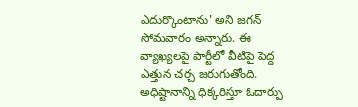ఎదుర్కొంటాను' అని జగన్ సోమవారం అన్నారు. ఈ వ్యాఖ్యలపై పార్టీలో వీటిపై పెద్ద ఎత్తున చర్చ జరుగుతోంది. అధిష్టానాన్ని ధిక్కరిస్తూ ఓదార్పు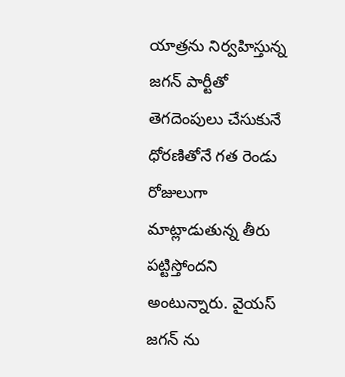యాత్రను నిర్వహిస్తున్న జగన్ పార్టీతో తెగదెంపులు చేసుకునే ధోరణితోనే గత రెండు రోజులుగా మాట్లాడుతున్న తీరు పట్టిస్తోందని అంటున్నారు. వైయస్ జగన్ ను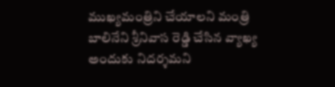ముఖ్యమంత్రిని చేయాలని మంత్రి బాలినేని శ్రీనివాస రెడ్డి చేసిన వ్యాఖ్య అందుకు నిదర్శమని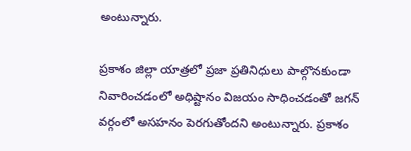అంటున్నారు.

ప్రకాశం జిల్లా యాత్రలో ప్రజా ప్రతినిధులు పాల్గొనకుండా నివారించడంలో అధిష్టానం విజయం సాధించడంతో జగన్ వర్గంలో అసహనం పెరగుతోందని అంటున్నారు. ప్రకాశం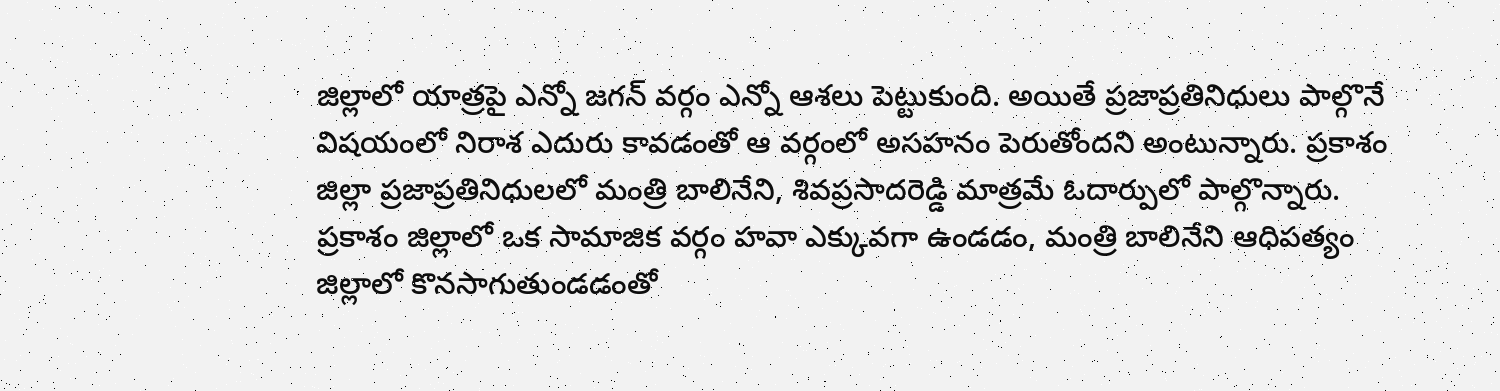జిల్లాలో యాత్రపై ఎన్నో జగన్ వర్గం ఎన్నో ఆశలు పెట్టుకుంది. అయితే ప్రజాప్రతినిధులు పాల్గొనే విషయంలో నిరాశ ఎదురు కావడంతో ఆ వర్గంలో అసహనం పెరుతోందని అంటున్నారు. ప్రకాశం జిల్లా ప్రజాప్రతినిధులలో మంత్రి బాలినేని, శివప్రసాదరెడ్డి మాత్రమే ఓదార్పులో పాల్గొన్నారు. ప్రకాశం జిల్లాలో ఒక సామాజిక వర్గం హవా ఎక్కువగా ఉండడం, మంత్రి బాలినేని ఆధిపత్యం జిల్లాలో కొనసాగుతుండడంతో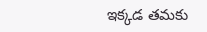ఇక్కడ తమకు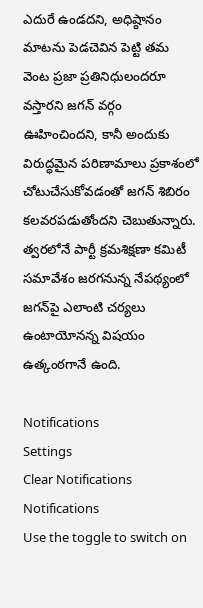ఎదురే ఉండదని, అధిష్ఠానం మాటను పెడచెవిన పెట్టి తమ వెంట ప్రజా ప్రతినిధులందరూ వస్తారని జగన్ వర్గం ఊహించిందని, కానీ అందుకు విరుద్ధమైన పరిణామాలు ప్రకాశంలో చోటుచేసుకోవడంతో జగన్ శిబిరం కలవరపడుతోందని చెబుతున్నారు. త్వరలోనే పార్టీ క్రమశిక్షణా కమిటీ సమావేశం జరగనున్న నేపథ్యంలో జగన్‌పై ఎలాంటి చర్యలు ఉంటాయోనన్న విషయం ఉత్కంఠగానే ఉంది.

Notifications
Settings
Clear Notifications
Notifications
Use the toggle to switch on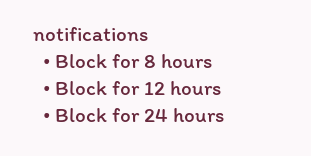notifications
  • Block for 8 hours
  • Block for 12 hours
  • Block for 24 hours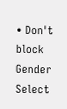• Don't block
Gender
Select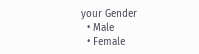your Gender
  • Male
  • Female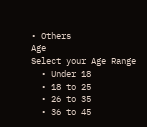• Others
Age
Select your Age Range
  • Under 18
  • 18 to 25
  • 26 to 35
  • 36 to 45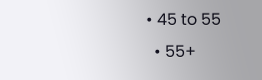• 45 to 55
  • 55+